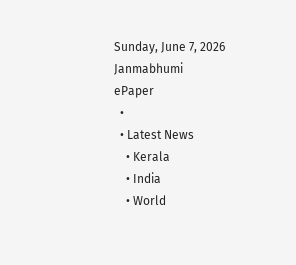Sunday, June 7, 2026
Janmabhumi
ePaper
  •
  • Latest News
    • Kerala
    • India
    • World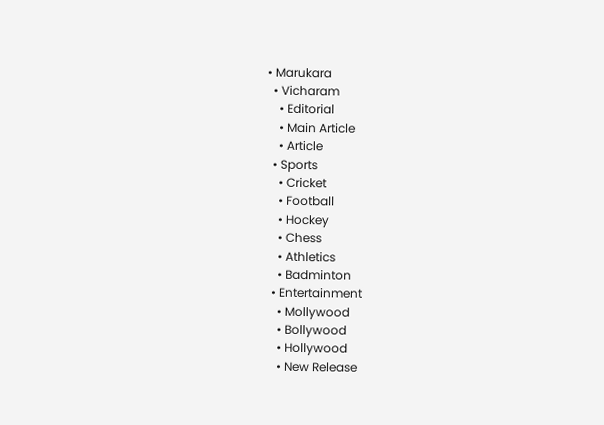• Marukara
  • Vicharam
    • Editorial
    • Main Article
    • Article
  • Sports
    • Cricket
    • Football
    • Hockey
    • Chess
    • Athletics
    • Badminton
  • Entertainment
    • Mollywood
    • Bollywood
    • Hollywood
    • New Release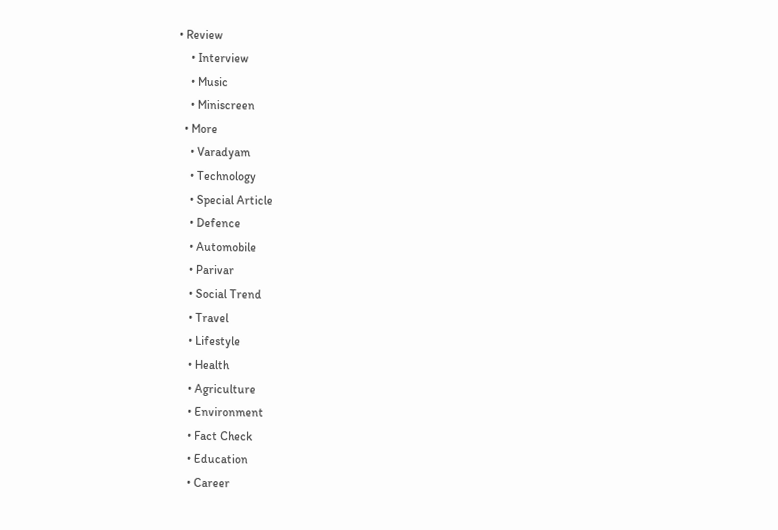• Review
    • Interview
    • Music
    • Miniscreen
  • More
    • Varadyam
    • Technology
    • Special Article
    • Defence
    • Automobile
    • Parivar
    • Social Trend
    • Travel
    • Lifestyle
    • Health
    • Agriculture
    • Environment
    • Fact Check
    • Education
    • Career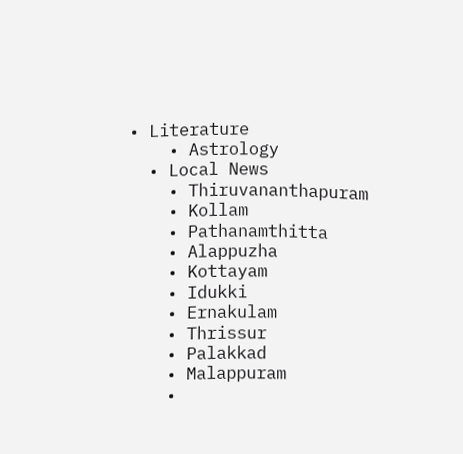• Literature
    • Astrology
  • Local News
    • Thiruvananthapuram
    • Kollam
    • Pathanamthitta
    • Alappuzha
    • Kottayam
    • Idukki
    • Ernakulam
    • Thrissur
    • Palakkad
    • Malappuram
    •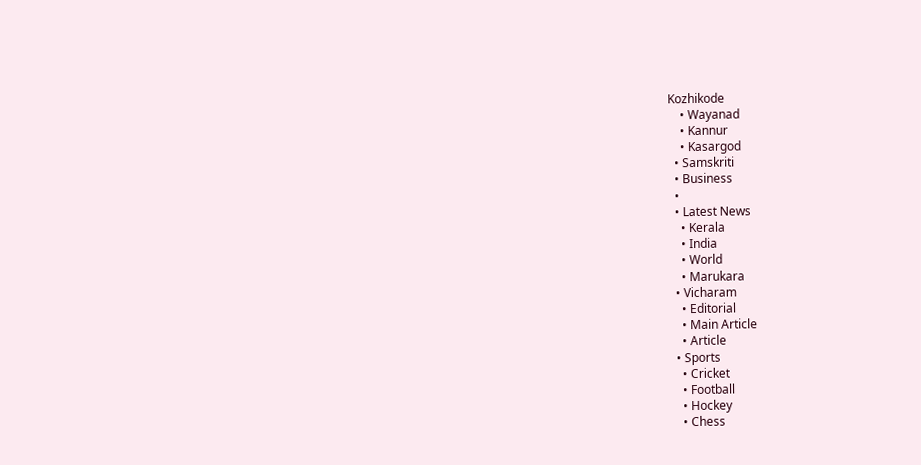Kozhikode
    • Wayanad
    • Kannur
    • Kasargod
  • Samskriti
  • Business
  •
  • Latest News
    • Kerala
    • India
    • World
    • Marukara
  • Vicharam
    • Editorial
    • Main Article
    • Article
  • Sports
    • Cricket
    • Football
    • Hockey
    • Chess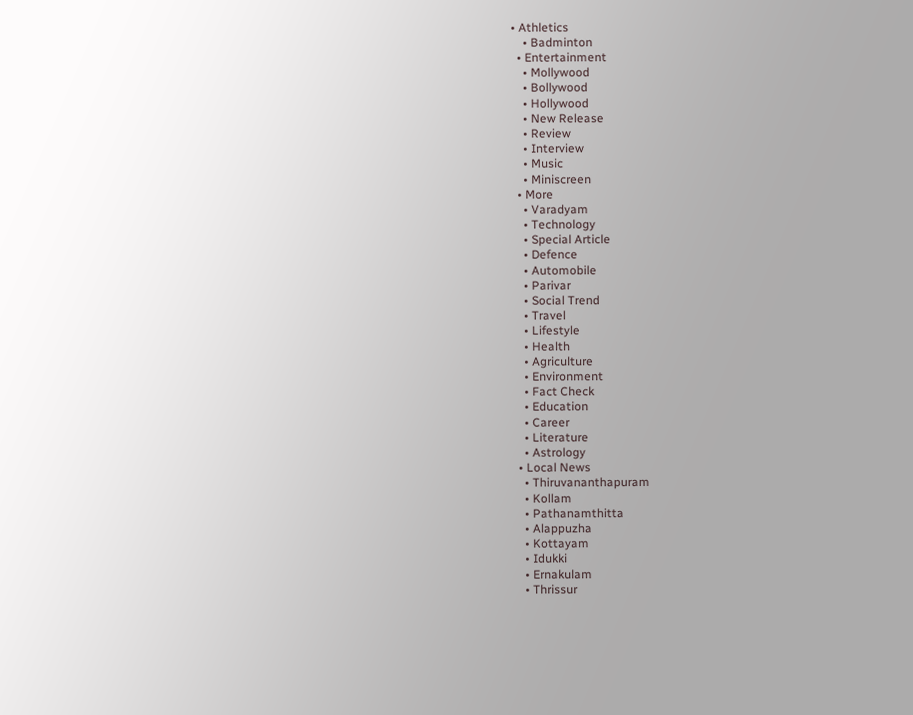• Athletics
    • Badminton
  • Entertainment
    • Mollywood
    • Bollywood
    • Hollywood
    • New Release
    • Review
    • Interview
    • Music
    • Miniscreen
  • More
    • Varadyam
    • Technology
    • Special Article
    • Defence
    • Automobile
    • Parivar
    • Social Trend
    • Travel
    • Lifestyle
    • Health
    • Agriculture
    • Environment
    • Fact Check
    • Education
    • Career
    • Literature
    • Astrology
  • Local News
    • Thiruvananthapuram
    • Kollam
    • Pathanamthitta
    • Alappuzha
    • Kottayam
    • Idukki
    • Ernakulam
    • Thrissur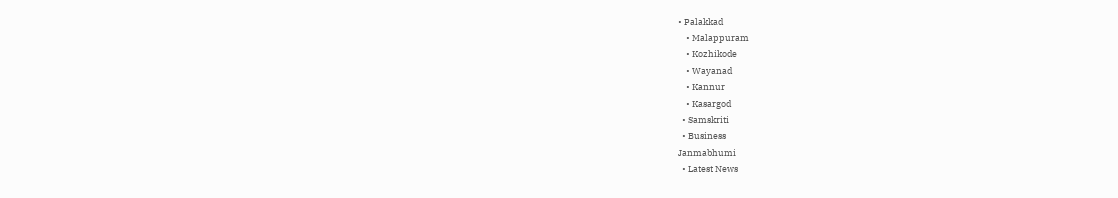• Palakkad
    • Malappuram
    • Kozhikode
    • Wayanad
    • Kannur
    • Kasargod
  • Samskriti
  • Business
Janmabhumi
  • Latest News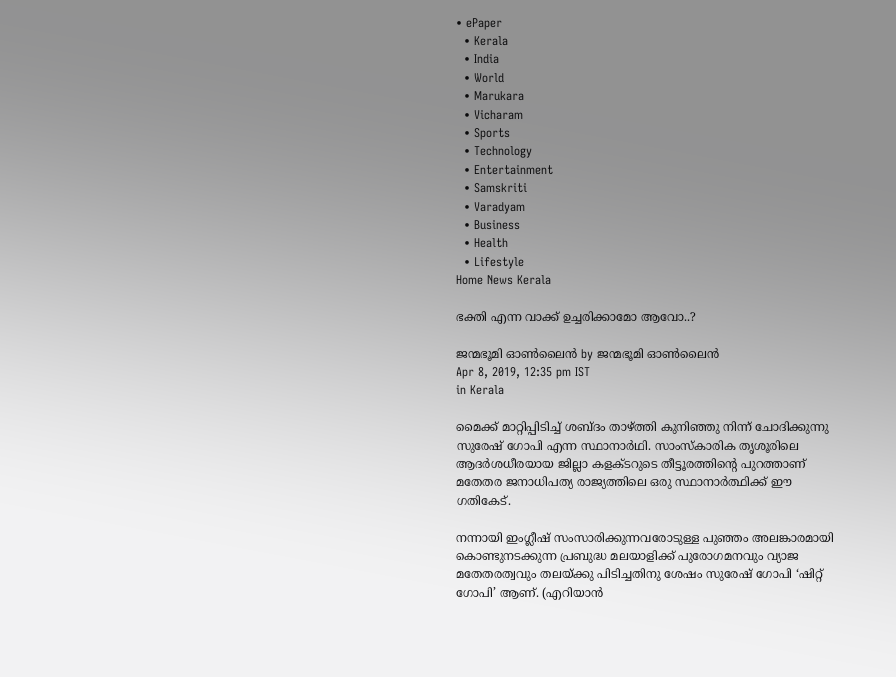• ePaper
  • Kerala
  • India
  • World
  • Marukara
  • Vicharam
  • Sports
  • Technology
  • Entertainment
  • Samskriti
  • Varadyam
  • Business
  • Health
  • Lifestyle
Home News Kerala

ഭക്തി എന്ന വാക്ക് ഉച്ചരിക്കാമോ ആവോ..?

ജന്മഭൂമി ഓണ്‍ലൈന്‍ by ജന്മഭൂമി ഓണ്‍ലൈന്‍
Apr 8, 2019, 12:35 pm IST
in Kerala

മൈക്ക് മാറ്റിപ്പിടിച്ച് ശബ്ദം താഴ്‌ത്തി കുനിഞ്ഞു നിന്ന് ചോദിക്കുന്നു സുരേഷ് ഗോപി എന്ന സ്ഥാനാര്‍ഥി. സാംസ്‌കാരിക തൃശൂരിലെ ആദര്‍ശധീരയായ ജില്ലാ കളക്ടറുടെ തീട്ടൂരത്തിന്റെ പുറത്താണ് മതേതര ജനാധിപത്യ രാജ്യത്തിലെ ഒരു സ്ഥാനാര്‍ത്ഥിക്ക് ഈ ഗതികേട്.

നന്നായി ഇംഗ്ലീഷ് സംസാരിക്കുന്നവരോടുള്ള പുഞ്ഞം അലങ്കാരമായി കൊണ്ടുനടക്കുന്ന പ്രബുദ്ധ മലയാളിക്ക് പുരോഗമനവും വ്യാജ മതേതരത്വവും തലയ്‌ക്കു പിടിച്ചതിനു ശേഷം സുരേഷ് ഗോപി ‘ഷിറ്റ് ഗോപി’ ആണ്. (എറിയാന്‍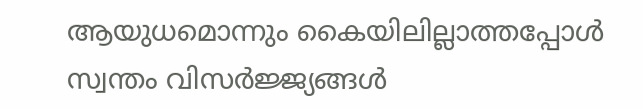ആയുധമൊന്നും കൈയിലില്ലാത്തപ്പോള്‍ സ്വന്തം വിസര്‍ജ്ജ്യങ്ങള്‍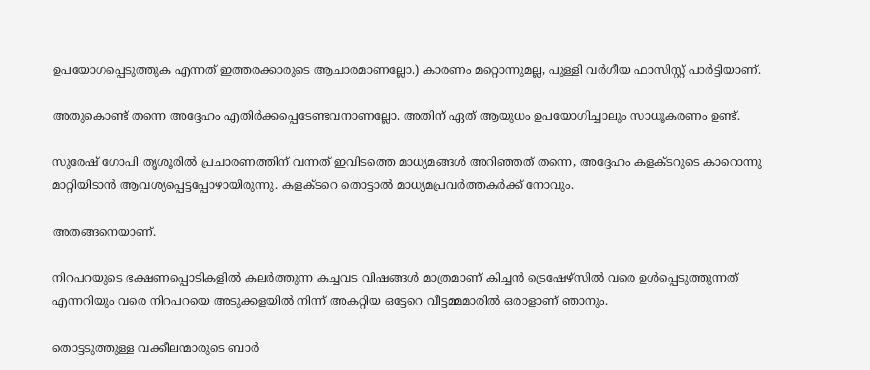ഉപയോഗപ്പെടുത്തുക എന്നത് ഇത്തരക്കാരുടെ ആചാരമാണല്ലോ.) കാരണം മറ്റൊന്നുമല്ല, പുള്ളി വര്‍ഗീയ ഫാസിസ്റ്റ് പാര്‍ട്ടിയാണ്.

അതുകൊണ്ട് തന്നെ അദ്ദേഹം എതിര്‍ക്കപ്പെടേണ്ടവനാണല്ലോ. അതിന് ഏത് ആയുധം ഉപയോഗിച്ചാലും സാധൂകരണം ഉണ്ട്.

സുരേഷ് ഗോപി തൃശൂരില്‍ പ്രചാരണത്തിന് വന്നത് ഇവിടത്തെ മാധ്യമങ്ങള്‍ അറിഞ്ഞത് തന്നെ, അദ്ദേഹം കളക്ടറുടെ കാറൊന്നു മാറ്റിയിടാന്‍ ആവശ്യപ്പെട്ടപ്പോഴായിരുന്നു. കളക്ടറെ തൊട്ടാല്‍ മാധ്യമപ്രവര്‍ത്തകര്‍ക്ക് നോവും.

അതങ്ങനെയാണ്.

നിറപറയുടെ ഭക്ഷണപ്പൊടികളില്‍ കലര്‍ത്തുന്ന കച്ചവട വിഷങ്ങള്‍ മാത്രമാണ് കിച്ചന്‍ ട്രെഷേഴ്‌സില്‍ വരെ ഉള്‍പ്പെടുത്തുന്നത് എന്നറിയും വരെ നിറപറയെ അടുക്കളയില്‍ നിന്ന് അകറ്റിയ ഒട്ടേറെ വീട്ടമ്മമാരില്‍ ഒരാളാണ് ഞാനും.

തൊട്ടടുത്തുള്ള വക്കീലന്മാരുടെ ബാര്‍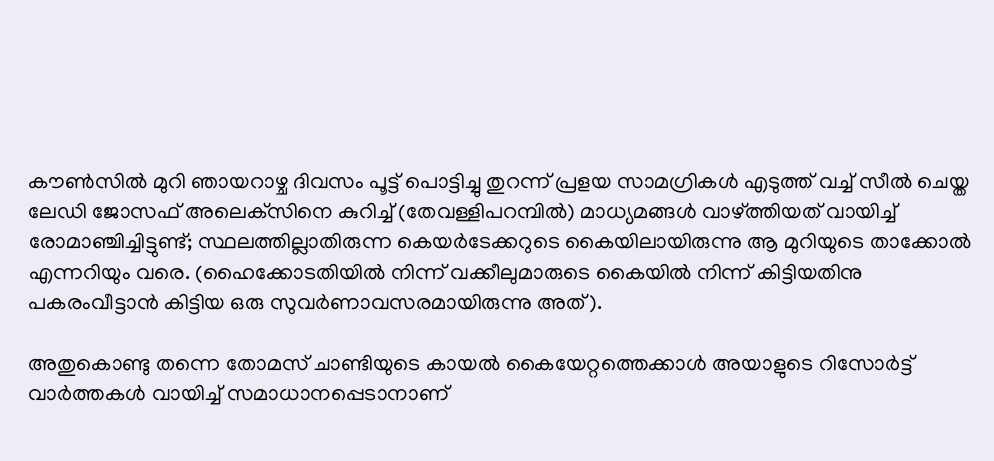കൗണ്‍സില്‍ മുറി ഞായറാഴ്ച ദിവസം പൂട്ട് പൊട്ടിച്ചു തുറന്ന് പ്രളയ സാമഗ്രികള്‍ എടുത്ത് വച്ച് സീല്‍ ചെയ്ത ലേഡി ജോസഫ് അലെക്‌സിനെ കുറിച്ച് (തേവള്ളിപറമ്പില്‍) മാധ്യമങ്ങള്‍ വാഴ്‌ത്തിയത് വായിച്ച് രോമാഞ്ചിച്ചിട്ടുണ്ട്; സ്ഥലത്തില്ലാതിരുന്ന കെയര്‍ടേക്കറുടെ കൈയിലായിരുന്നു ആ മുറിയുടെ താക്കോല്‍ എന്നറിയും വരെ. (ഹൈക്കോടതിയില്‍ നിന്ന് വക്കീലുമാരുടെ കൈയില്‍ നിന്ന് കിട്ടിയതിനു പകരംവീട്ടാന്‍ കിട്ടിയ ഒരു സുവര്‍ണാവസരമായിരുന്നു അത്).

അതുകൊണ്ടു തന്നെ തോമസ് ചാണ്ടിയുടെ കായല്‍ കൈയേറ്റത്തെക്കാള്‍ അയാളുടെ റിസോര്‍ട്ട് വാര്‍ത്തകള്‍ വായിച്ച് സമാധാനപ്പെടാനാണ്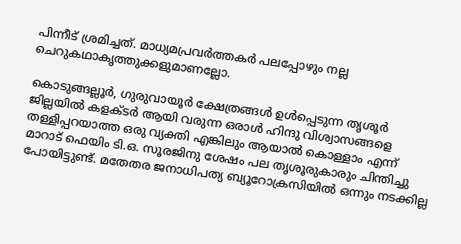പിന്നീട് ശ്രമിച്ചത്. മാധ്യമപ്രവര്‍ത്തകര്‍ പലപ്പോഴും നല്ല ചെറുകഥാകൃത്തുക്കളുമാണല്ലോ.

കൊടുങ്ങല്ലൂര്‍, ഗുരുവായൂര്‍ ക്ഷേത്രങ്ങള്‍ ഉള്‍പ്പെടുന്ന തൃശൂര്‍ ജില്ലയില്‍ കളക്ടര്‍ ആയി വരുന്ന ഒരാള്‍ ഹിന്ദു വിശ്വാസങ്ങളെ തള്ളിപ്പറയാത്ത ഒരു വ്യക്തി എങ്കിലും ആയാല്‍ കൊള്ളാം എന്ന് മാറാട് ഫെയിം ടി.ഒ. സൂരജിനു ശേഷം പല തൃശൂരുകാരും ചിന്തിച്ചു പോയിട്ടുണ്ട്. മതേതര ജനാധിപത്യ ബ്യൂറോക്രസിയില്‍ ഒന്നും നടക്കില്ല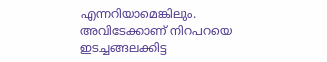എന്നറിയാമെങ്കിലും. അവിടേക്കാണ് നിറപറയെ ഇടച്ചങ്ങലക്കിട്ട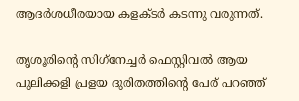ആദര്‍ശധീരയായ കളക്ടര്‍ കടന്നു വരുന്നത്.

തൃശൂരിന്റെ സിഗ്‌നേച്ചര്‍ ഫെസ്റ്റിവല്‍ ആയ പുലിക്കളി പ്രളയ ദുരിതത്തിന്റെ പേര് പറഞ്ഞ്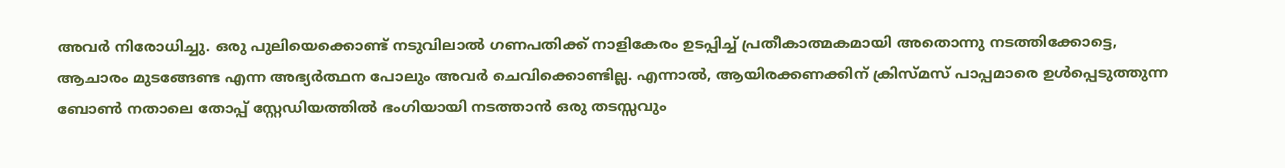അവര്‍ നിരോധിച്ചു. ഒരു പുലിയെക്കൊണ്ട് നടുവിലാല്‍ ഗണപതിക്ക് നാളികേരം ഉടപ്പിച്ച് പ്രതീകാത്മകമായി അതൊന്നു നടത്തിക്കോട്ടെ, ആചാരം മുടങ്ങേണ്ട എന്ന അഭ്യര്‍ത്ഥന പോലും അവര്‍ ചെവിക്കൊണ്ടില്ല. എന്നാല്‍, ആയിരക്കണക്കിന് ക്രിസ്മസ് പാപ്പമാരെ ഉള്‍പ്പെടുത്തുന്ന ബോണ്‍ നതാലെ തോപ്പ് സ്റ്റേഡിയത്തില്‍ ഭംഗിയായി നടത്താന്‍ ഒരു തടസ്സവും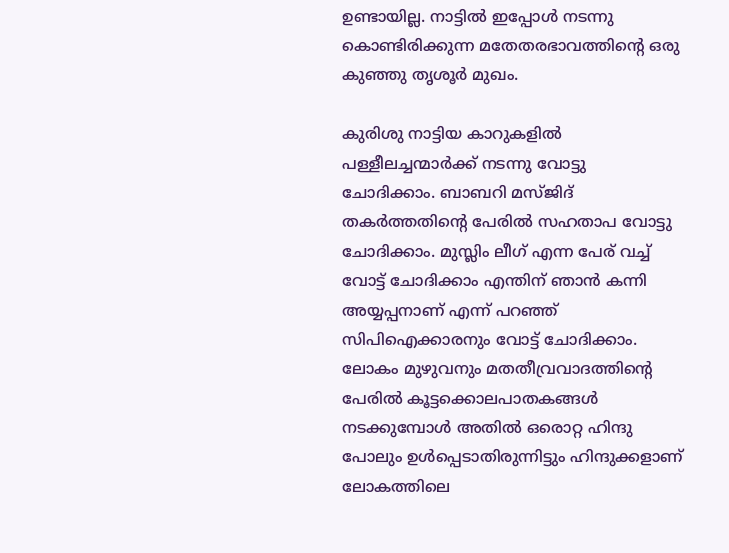ഉണ്ടായില്ല. നാട്ടില്‍ ഇപ്പോള്‍ നടന്നു കൊണ്ടിരിക്കുന്ന മതേതരഭാവത്തിന്റെ ഒരു കുഞ്ഞു തൃശൂര്‍ മുഖം.

കുരിശു നാട്ടിയ കാറുകളില്‍ പള്ളീലച്ചന്മാര്‍ക്ക് നടന്നു വോട്ടു ചോദിക്കാം. ബാബറി മസ്ജിദ് തകര്‍ത്തതിന്റെ പേരില്‍ സഹതാപ വോട്ടു ചോദിക്കാം. മുസ്ലിം ലീഗ് എന്ന പേര് വച്ച് വോട്ട് ചോദിക്കാം എന്തിന് ഞാന്‍ കന്നി അയ്യപ്പനാണ് എന്ന് പറഞ്ഞ് സിപിഐക്കാരനും വോട്ട് ചോദിക്കാം. ലോകം മുഴുവനും മതതീവ്രവാദത്തിന്റെ പേരില്‍ കൂട്ടക്കൊലപാതകങ്ങള്‍ നടക്കുമ്പോള്‍ അതില്‍ ഒരൊറ്റ ഹിന്ദു പോലും ഉള്‍പ്പെടാതിരുന്നിട്ടും ഹിന്ദുക്കളാണ് ലോകത്തിലെ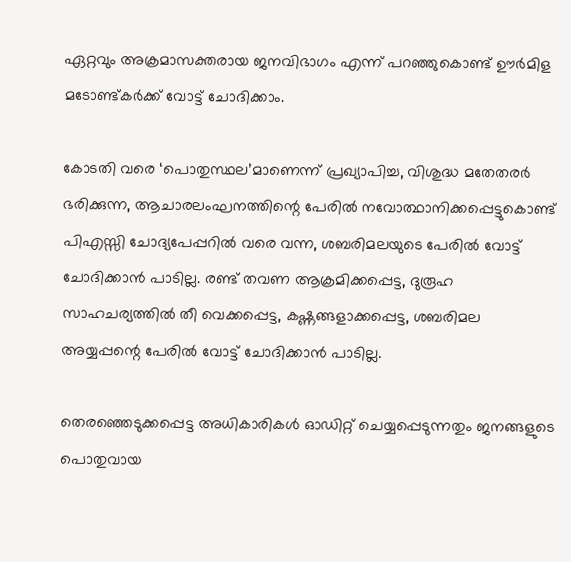ഏറ്റവും അക്രമാസക്തരായ ജനവിഭാഗം എന്ന് പറഞ്ഞുകൊണ്ട് ഊര്‍മിള മടോണ്ട്കര്‍ക്ക് വോട്ട് ചോദിക്കാം.

കോടതി വരെ ‘പൊതുസ്ഥല’മാണെന്ന് പ്രഖ്യാപിച്ച, വിശുദ്ധ മതേതരര്‍ ഭരിക്കുന്ന, ആചാരലംഘനത്തിന്റെ പേരില്‍ നവോത്ഥാനിക്കപ്പെട്ടുകൊണ്ട് പിഎസ്സി ചോദ്യപേപ്പറില്‍ വരെ വന്ന, ശബരിമലയുടെ പേരില്‍ വോട്ട് ചോദിക്കാന്‍ പാടില്ല. രണ്ട് തവണ ആക്രമിക്കപ്പെട്ട, ദുരൂഹ സാഹചര്യത്തില്‍ തീ വെക്കപ്പെട്ട, കഷ്ണങ്ങളാക്കപ്പെട്ട, ശബരിമല അയ്യപ്പന്റെ പേരില്‍ വോട്ട് ചോദിക്കാന്‍ പാടില്ല.

തെരഞ്ഞെടുക്കപ്പെട്ട അധികാരികള്‍ ഓഡിറ്റ് ചെയ്യപ്പെടുന്നതും ജനങ്ങളുടെ പൊതുവായ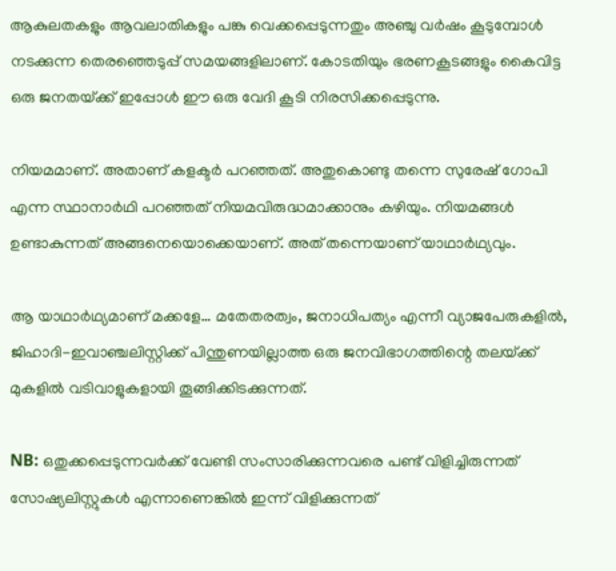ആകുലതകളും ആവലാതികളും പങ്കു വെക്കപ്പെടുന്നതും അഞ്ചു വര്‍ഷം കൂടുമ്പോള്‍ നടക്കുന്ന തെരഞ്ഞെടുപ്പ് സമയങ്ങളിലാണ്. കോടതിയും ഭരണകൂടങ്ങളും കൈവിട്ട ഒരു ജനതയ്‌ക്ക് ഇപ്പോള്‍ ഈ ഒരു വേദി കൂടി നിരസിക്കപ്പെടുന്നു.

നിയമമാണ്. അതാണ് കളക്ടര്‍ പറഞ്ഞത്. അതുകൊണ്ടു തന്നെ സുരേഷ് ഗോപി എന്ന സ്ഥാനാര്‍ഥി പറഞ്ഞത് നിയമവിരുദ്ധമാക്കാനും കഴിയും. നിയമങ്ങള്‍ ഉണ്ടാകുന്നത് അങ്ങനെയൊക്കെയാണ്. അത് തന്നെയാണ് യാഥാര്‍ഥ്യവും.

ആ യാഥാര്‍ഥ്യമാണ് മക്കളേ… മതേതരത്വം, ജനാധിപത്യം എന്നീ വ്യാജപേരുകളില്‍, ജിഹാദി-ഇവാഞ്ചലിസ്റ്റിക്ക് പിന്തുണയില്ലാത്ത ഒരു ജനവിഭാഗത്തിന്റെ തലയ്‌ക്ക് മുകളില്‍ വടിവാളുകളായി തൂങ്ങിക്കിടക്കുന്നത്.

NB: ഒതുക്കപ്പെടുന്നവര്‍ക്ക് വേണ്ടി സംസാരിക്കുന്നവരെ പണ്ട് വിളിച്ചിരുന്നത് സോഷ്യലിസ്റ്റുകള്‍ എന്നാണെങ്കില്‍ ഇന്ന് വിളിക്കുന്നത്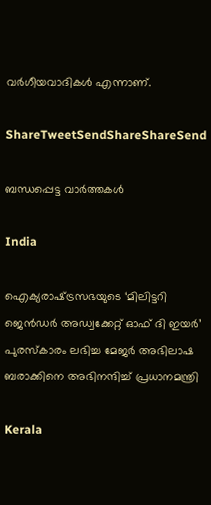വര്‍ഗീയവാദികള്‍ എന്നാണ്.

ShareTweetSendShareShareSend

ബന്ധപ്പെട്ട വാര്‍ത്തകള്‍

India

ഐക്യരാഷ്‌ട്രസഭയുടെ ‘മിലിട്ടറി ജെൻഡർ അഡ്വക്കേറ്റ് ഓഫ് ദി ഇയർ’ പുരസ്‌കാരം ലഭിച്ച മേജർ അഭിലാഷ ബരാക്കിനെ അഭിനന്ദിച്ച് പ്രധാനമന്ത്രി

Kerala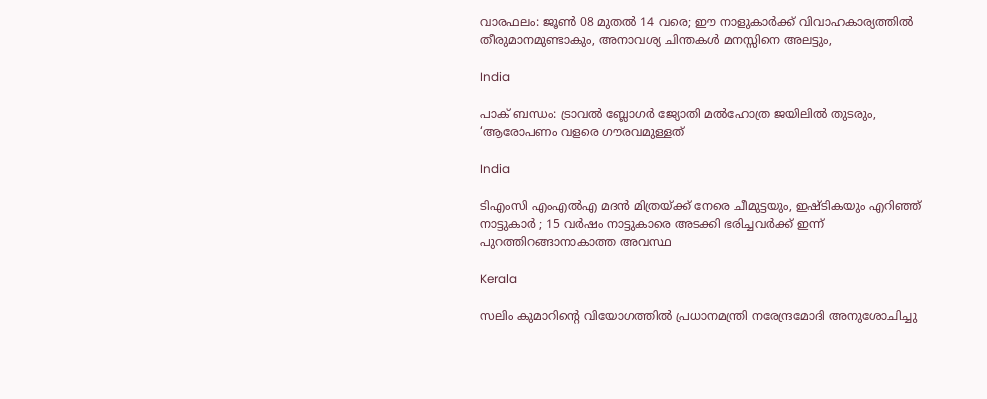വാരഫലം: ജൂണ്‍ 08 മുതല്‍ 14 വരെ; ഈ നാളുകാര്‍ക്ക് വിവാഹകാര്യത്തില്‍ തീരുമാനമുണ്ടാകും, അനാവശ്യ ചിന്തകള്‍ മനസ്സിനെ അലട്ടും,

India

പാക് ബന്ധം: ട്രാവല്‍ ബ്ലോഗര്‍ ജ്യോതി മല്‍ഹോത്ര ജയിലില്‍ തുടരും, ‘ആരോപണം വളരെ ഗൗരവമുള്ളത്

India

ടിഎംസി എംഎൽഎ മദൻ മിത്രയ്‌ക്ക് നേരെ ചീമുട്ടയും, ഇഷ്ടികയും എറിഞ്ഞ് നാട്ടുകാർ ; 15 വർഷം നാട്ടുകാരെ അടക്കി ഭരിച്ചവർക്ക് ഇന്ന് പുറത്തിറങ്ങാനാകാത്ത അവസ്ഥ

Kerala

സലിം കുമാറിന്റെ വിയോഗത്തില്‍ പ്രധാനമന്ത്രി നരേന്ദ്രമോദി അനുശോചിച്ചു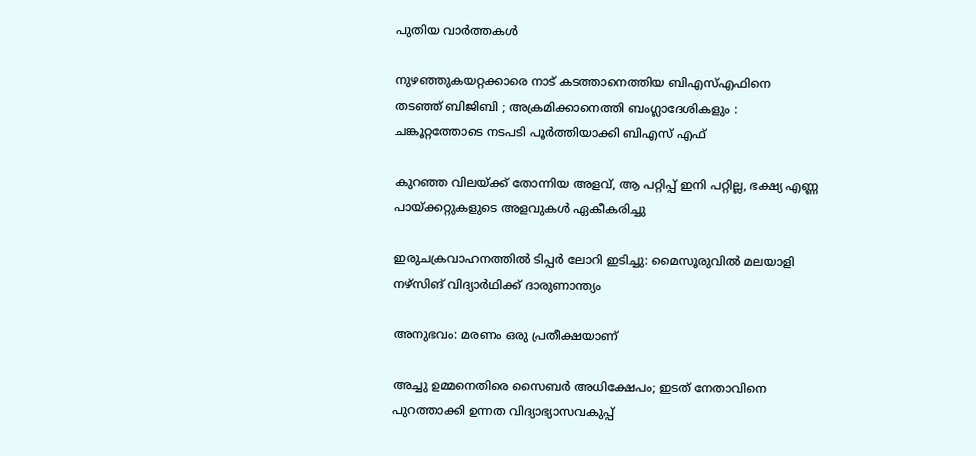പുതിയ വാര്‍ത്തകള്‍

നുഴഞ്ഞുകയറ്റക്കാരെ നാട് കടത്താനെത്തിയ ബിഎസ്എഫിനെ തടഞ്ഞ് ബിജിബി ; അക്രമിക്കാനെത്തി ബംഗ്ലാദേശികളും : ചങ്കൂറ്റത്തോടെ നടപടി പൂർത്തിയാക്കി ബിഎസ് എഫ്

കുറഞ്ഞ വിലയ്‌ക്ക് തോന്നിയ അളവ്, ആ പറ്റിപ്പ് ഇനി പറ്റില്ല, ഭക്ഷ്യ എണ്ണ പായ്‌ക്കറ്റുകളുടെ അളവുകള്‍ ഏകീകരിച്ചു

ഇരുചക്രവാഹനത്തിൽ ടിപ്പർ ലോറി ഇടിച്ചു: മൈസൂരുവിൽ മലയാളി നഴ്സിങ് വിദ്യാർഥിക്ക് ദാരുണാന്ത്യം

അനുഭവം: മരണം ഒരു പ്രതീക്ഷയാണ്

അച്ചു ഉമ്മനെതിരെ സൈബർ അധിക്ഷേപം; ഇടത് നേതാവിനെ പുറത്താക്കി ഉന്നത വിദ്യാഭ്യാസവകുപ്പ്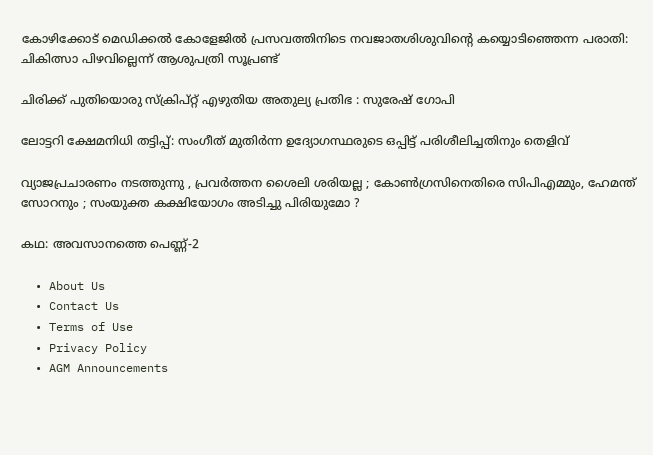കോഴിക്കോട് മെഡിക്കല്‍ കോളേജില്‍ പ്രസവത്തിനിടെ നവജാതശിശുവിന്റെ കയ്യൊടിഞ്ഞെന്ന പരാതി: ചികിത്സാ പിഴവില്ലെന്ന് ആശുപത്രി സൂപ്രണ്ട്

ചിരിക്ക് പുതിയൊരു സ്ക്രിപ്റ്റ് എഴുതിയ അതുല്യ പ്രതിഭ : സുരേഷ് ഗോപി

ലോട്ടറി ക്ഷേമനിധി തട്ടിപ്പ്: സംഗീത് മുതിര്‍ന്ന ഉദ്യോഗസ്ഥരുടെ ഒപ്പിട്ട് പരിശീലിച്ചതിനും തെളിവ്

വ്യാജപ്രചാരണം നടത്തുന്നു , പ്രവർത്തന ശൈലി ശരിയല്ല ; കോൺഗ്രസിനെതിരെ സിപിഎമ്മും, ഹേമന്ത് സോറനും ; സംയുക്ത കക്ഷിയോഗം അടിച്ചു പിരിയുമോ ?

കഥ: അവസാനത്തെ പെണ്ണ്-2

  • About Us
  • Contact Us
  • Terms of Use
  • Privacy Policy
  • AGM Announcements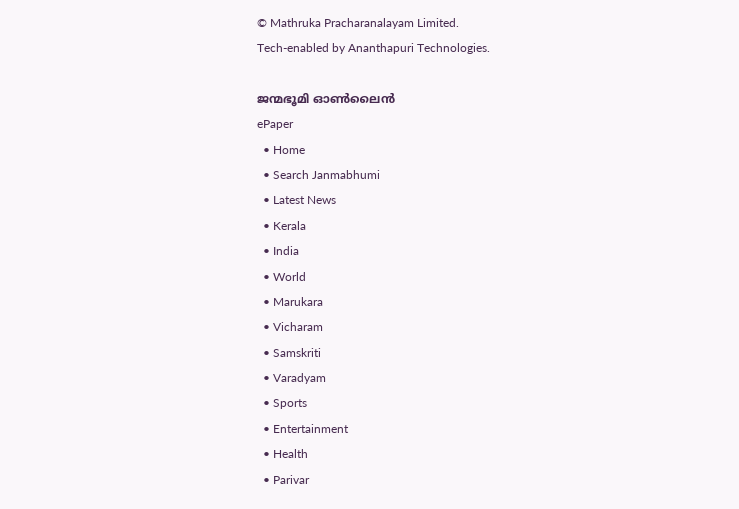© Mathruka Pracharanalayam Limited.
Tech-enabled by Ananthapuri Technologies.

ജന്മഭൂമി ഓണ്‍ലൈന്‍
ePaper
  • Home
  • Search Janmabhumi
  • Latest News
  • Kerala
  • India
  • World
  • Marukara
  • Vicharam
  • Samskriti
  • Varadyam
  • Sports
  • Entertainment
  • Health
  • Parivar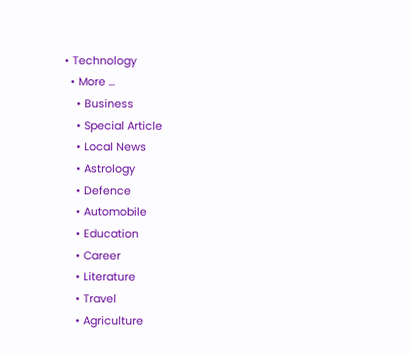• Technology
  • More …
    • Business
    • Special Article
    • Local News
    • Astrology
    • Defence
    • Automobile
    • Education
    • Career
    • Literature
    • Travel
    • Agriculture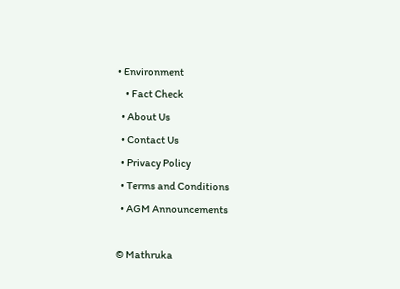• Environment
    • Fact Check
  • About Us
  • Contact Us
  • Privacy Policy
  • Terms and Conditions
  • AGM Announcements

© Mathruka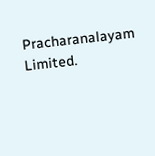Pracharanalayam Limited.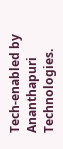Tech-enabled by Ananthapuri Technologies.